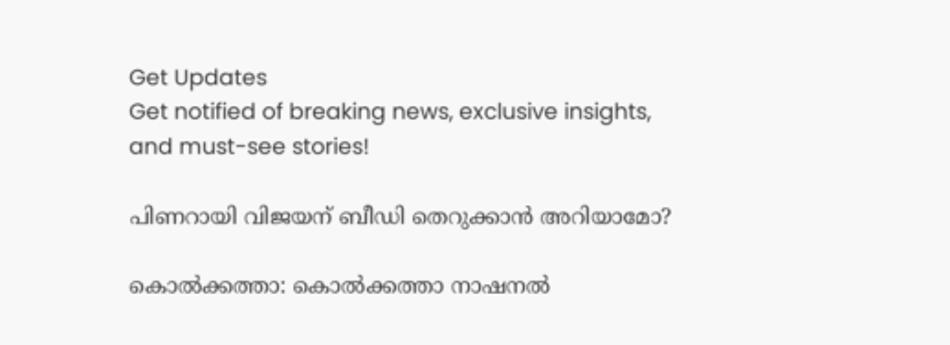Get Updates
Get notified of breaking news, exclusive insights, and must-see stories!

പിണറായി വിജയന്‌ ബീഡി തെറുക്കാന്‍ അറിയാമോ?

കൊല്‍ക്കത്താ: കൊല്‍ക്കത്താ നാഷനല്‍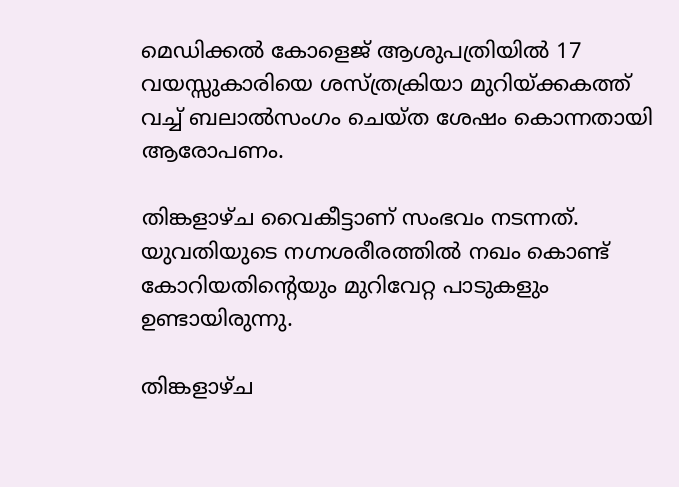മെഡിക്കല്‍ കോളെജ്‌ ആശുപത്രിയില്‍ 17 വയസ്സുകാരിയെ ശസ്‌ത്രക്രിയാ മുറിയ്‌ക്കകത്ത്‌ വച്ച്‌ ബലാല്‍സംഗം ചെയ്‌ത ശേഷം കൊന്നതായി ആരോപണം.

തിങ്കളാഴ്‌ച വൈകീട്ടാണ്‌ സംഭവം നടന്നത്‌. യുവതിയുടെ നഗ്നശരീരത്തില്‍ നഖം കൊണ്ട്‌ കോറിയതിന്റെയും മുറിവേറ്റ പാടുകളും ഉണ്ടായിരുന്നു.

തിങ്കളാഴ്‌ച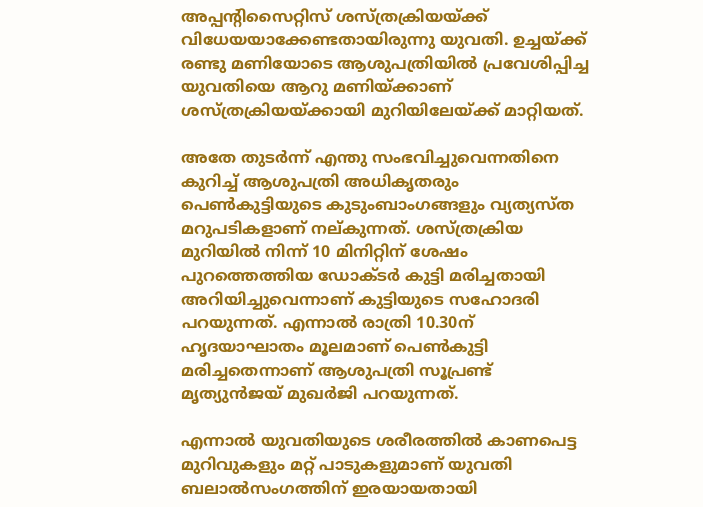അപ്പന്‍റിസൈറ്റിസ് ശസ്‌ത്രക്രിയയ്‌ക്ക്‌ വിധേയയാക്കേണ്ടതായിരുന്നു യുവതി. ഉച്ചയ്‌ക്ക്‌ രണ്ടു മണിയോടെ ആശുപത്രിയില്‍ പ്രവേശിപ്പിച്ച യുവതിയെ ആറു മണിയ്‌ക്കാണ്‌ ശസ്‌ത്രക്രിയയ്‌ക്കായി മുറിയിലേയ്‌ക്ക്‌ മാറ്റിയത്‌.

അതേ തുടര്‍ന്ന്‌ എന്തു സംഭവിച്ചുവെന്നതിനെ കുറിച്ച്‌ ആശുപത്രി അധികൃതരും പെണ്‍കുട്ടിയുടെ കുടുംബാംഗങ്ങളും വ്യത്യസ്ത മറുപടികളാണ് നല‍്കുന്നത്. ശസ്‌ത്രക്രിയ മുറിയില്‍ നിന്ന്‌ 10 മിനിറ്റിന്‌ ശേഷം പുറത്തെത്തിയ ഡോക്ടര്‍ കുട്ടി മരിച്ചതായി അറിയിച്ചുവെന്നാണ്‌ കുട്ടിയുടെ സഹോദരി പറയുന്നത്‌. എന്നാല്‍ രാത്രി 10.30ന്‌ ഹൃദയാഘാതം മൂലമാണ്‌ പെണ്‍കുട്ടി മരിച്ചതെന്നാണ്‌ ആശുപത്രി സൂപ്രണ്ട്‌ മൃത്യുന്‍ജയ്‌ മുഖര്‍ജി പറയുന്നത്.

എന്നാല്‍ യുവതിയുടെ ശരീരത്തില്‍ കാണപെട്ട മുറിവുകളും മറ്റ്‌ പാടുകളുമാണ്‌ യുവതി ബലാല്‍സംഗത്തിന്‌ ഇരയായതായി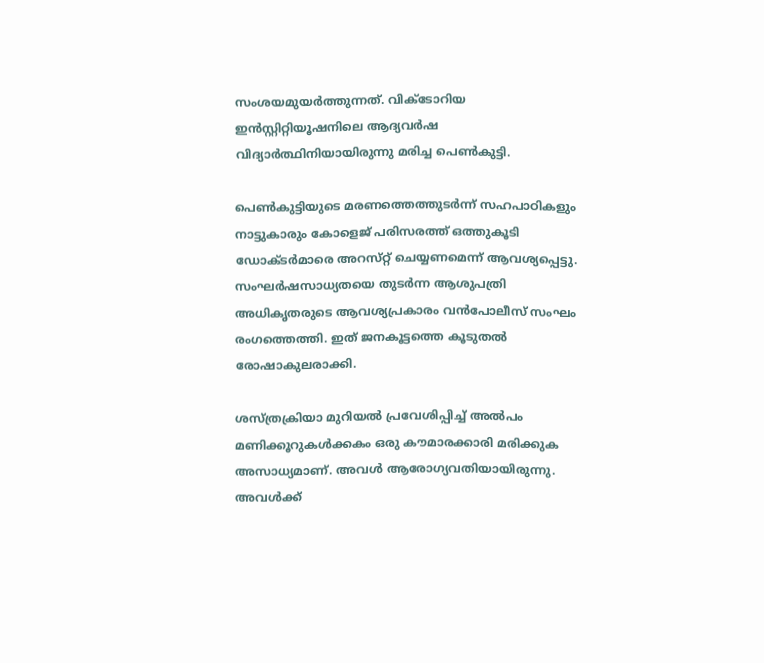സംശയമുയര്‍ത്തുന്നത്‌. വിക്ടോറിയ ഇന്‍സ്റ്റിറ്റിയൂഷനിലെ ആദ്യവര്‍ഷ വിദ്യാര്‍ത്ഥിനിയായിരുന്നു മരിച്ച പെണ്‍കുട്ടി.

പെണ്‍കുട്ടിയുടെ മരണത്തെത്തുടര്‍ന്ന്‌ സഹപാഠികളും നാട്ടുകാരും കോളെജ് പരിസരത്ത് ഒത്തുകൂടി ഡോക്ടര്‍മാരെ അറസ്‌റ്റ്‌ ചെയ്യണമെന്ന്‌ ആവശ്യപ്പെട്ടു. സംഘര്‍ഷസാധ്യതയെ തുടര്‍ന്ന ആശുപത്രി അധികൃതരുടെ ആവശ്യപ്രകാരം വന്‍പോലീസ്‌ സംഘം രംഗത്തെത്തി. ഇത്‌ ജനകൂട്ടത്തെ കൂടുതല്‍ രോഷാകുലരാക്കി.

ശസ്‌ത്രക്രിയാ മുറിയല്‍ പ്രവേശിപ്പിച്ച്‌ അല്‍പം മണിക്കൂറുകള്‍ക്കകം ഒരു കൗമാരക്കാരി മരിക്കുക അസാധ്യമാണ്‌. അവള്‍ ആരോഗ്യവതിയായിരുന്നു. അവള്‍ക്ക്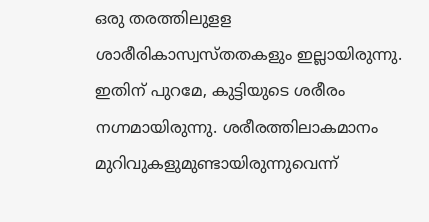ഒരു തരത്തിലുളള ശാരീരികാസ്വസ്തതകളും ഇല്ലായിരുന്നു. ഇതിന്‌ പുറമേ, കുട്ടിയുടെ ശരീരം നഗ്നമായിരുന്നു. ശരീരത്തിലാകമാനം മുറിവുകളുമുണ്ടായിരുന്നുവെന്ന്‌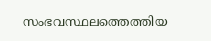സംഭവസ്ഥലത്തെത്തിയ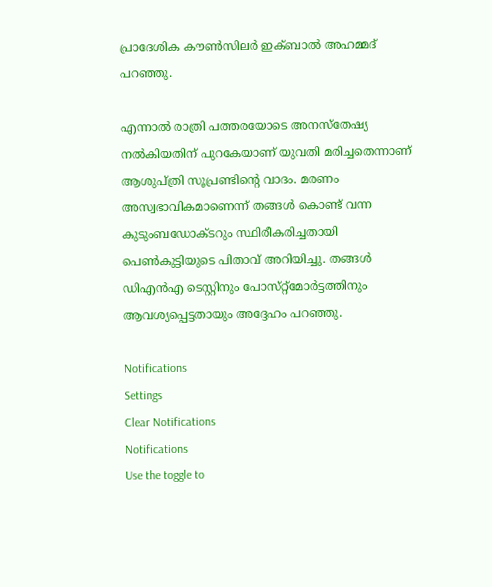പ്രാദേശിക കൗണ്‍സിലര്‍ ഇക്‌ബാല്‍ അഹമ്മദ്‌ പറഞ്ഞു.

എന്നാല്‍ രാത്രി പത്തരയോടെ അനസ്തേഷ്യ നല്‍കിയതിന്‌ പുറകേയാണ്‌ യുവതി മരിച്ചതെന്നാണ് ആശുപ്ത്രി സൂപ്രണ്ടിന്‍റെ വാദം. മരണം അസ്വഭാവികമാണെന്ന്‌ തങ്ങള്‍ കൊണ്ട്‌ വന്ന കുടുംബഡോക്ടറും സ്ഥിരീകരിച്ചതായി പെണ്‍കുട്ടിയുടെ പിതാവ്‌ അറിയിച്ചു. തങ്ങള്‍ ഡിഎന്‍എ ടെസ്റ്റിനും പോസ്‌റ്റ്‌മോര്‍ട്ടത്തിനും ആവശ്യപ്പെട്ടതായും അദ്ദേഹം പറഞ്ഞു.

Notifications
Settings
Clear Notifications
Notifications
Use the toggle to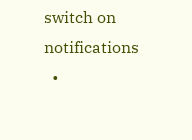switch on notifications
  •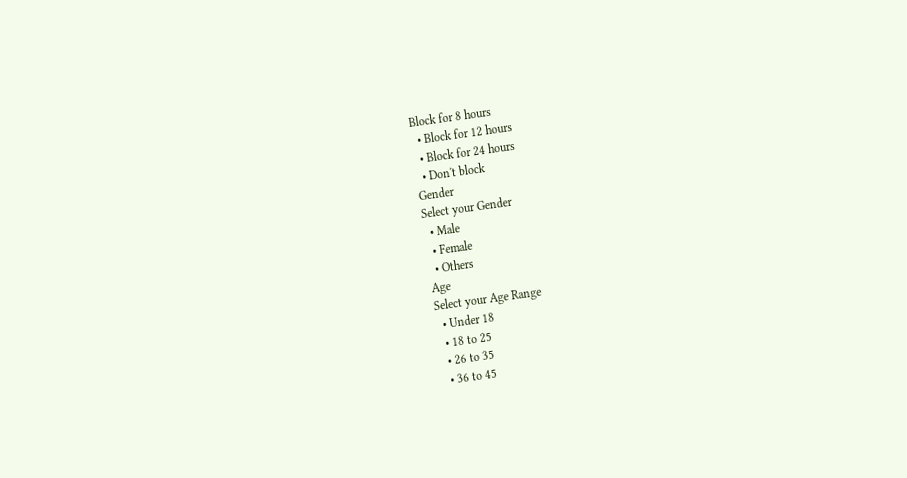Block for 8 hours
  • Block for 12 hours
  • Block for 24 hours
  • Don't block
Gender
Select your Gender
  • Male
  • Female
  • Others
Age
Select your Age Range
  • Under 18
  • 18 to 25
  • 26 to 35
  • 36 to 45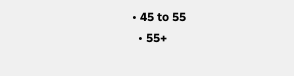• 45 to 55
  • 55+